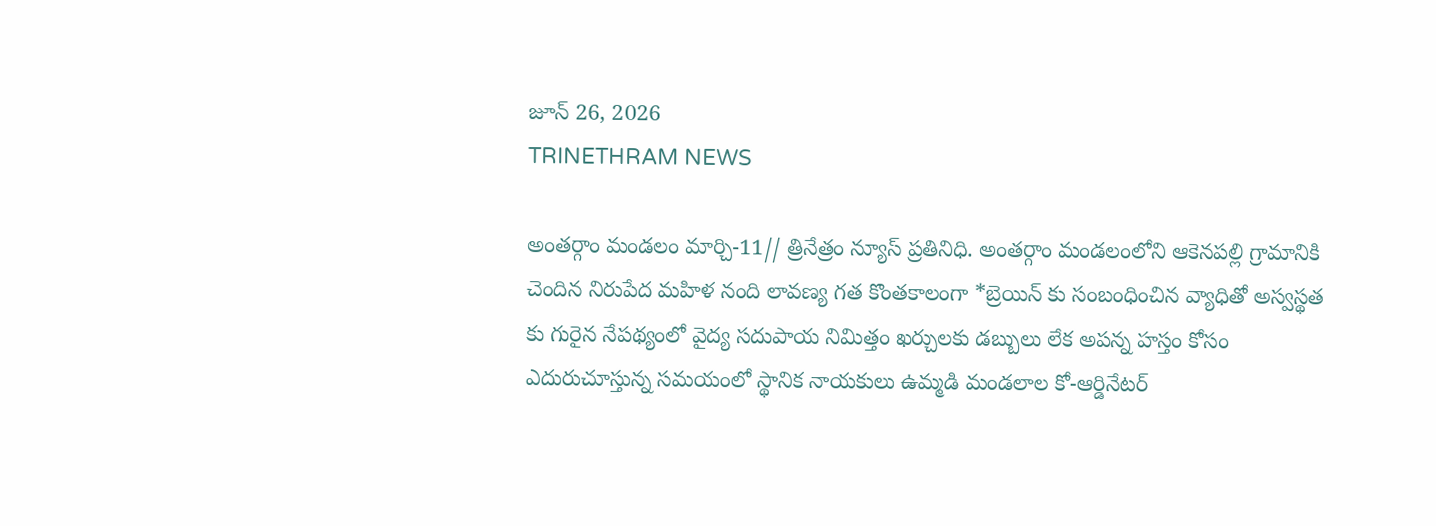జూన్ 26, 2026
TRINETHRAM NEWS

అంతర్గాం మండలం మార్చి-11// త్రినేత్రం న్యూస్ ప్రతినిధి. అంతర్గాం మండలంలోని ఆకెనపల్లి గ్రామానికి చెందిన నిరుపేద మహిళ నంది లావణ్య గత కొంతకాలంగా *బ్రెయిన్ కు సంబంధించిన వ్యాధితో అస్వస్థత కు గురైన నేపథ్యంలో వైద్య సదుపాయ నిమిత్తం ఖర్చులకు డబ్బులు లేక అపన్న హస్తం కోసం ఎదురుచూస్తున్న సమయంలో స్థానిక నాయకులు ఉమ్మడి మండలాల కో-ఆర్డినేటర్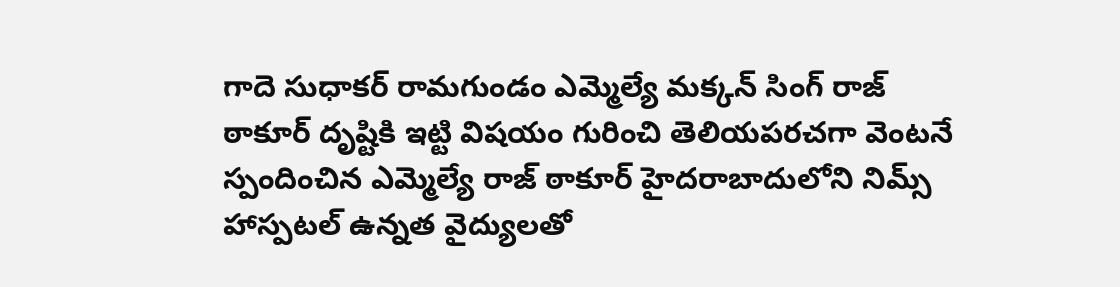గాదె సుధాకర్ రామగుండం ఎమ్మెల్యే మక్కన్ సింగ్ రాజ్ ఠాకూర్ దృష్టికి ఇట్టి విషయం గురించి తెలియపరచగా వెంటనే స్పందించిన ఎమ్మెల్యే రాజ్ ఠాకూర్ హైదరాబాదులోని నిమ్స్ హాస్పటల్ ఉన్నత వైద్యులతో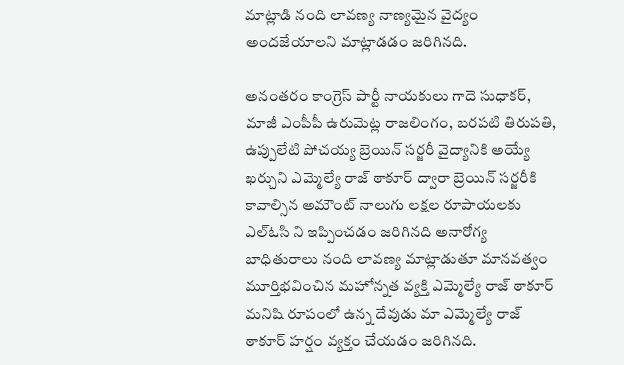మాట్లాడి నంది లావణ్య నాణ్యమైన వైద్యం అందజేయాలని మాట్లాడడం జరిగినది.

అనంతరం కాంగ్రెస్ పార్టీ నాయకులు గాదె సుధాకర్, మాజీ ఎంపీపీ ఉరుమెట్ల రాజలింగం, బరపటి తిరుపతి, ఉప్పులేటి పోచయ్య బ్రెయిన్ సర్జరీ వైద్యానికి అయ్యే ఖర్చుని ఎమ్మెల్యే రాజ్ ఠాకూర్ ద్వారా బ్రెయిన్ సర్జరీకి కావాల్సిన అమౌంట్ నాలుగు లక్షల రూపాయలకు ఎల్ఓసి ని ఇప్పించడం జరిగినది అనారోగ్య బాధితురాలు నంది లావణ్య మాట్లాడుతూ మానవత్వం మూర్తిభవించిన మహోన్నత వ్యక్తి ఎమ్మెల్యే రాజ్ ఠాకూర్ మనిషి రూపంలో ఉన్న దేవుడు మా ఎమ్మెల్యే రాజ్ ఠాకూర్ హర్షం వ్యక్తం చేయడం జరిగినది.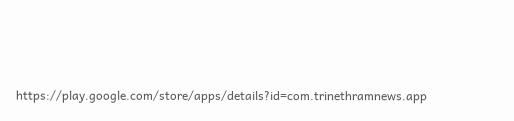https://play.google.com/store/apps/details?id=com.trinethramnews.app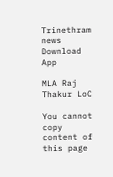Trinethram news
Download App

MLA Raj Thakur LoC

You cannot copy content of this page